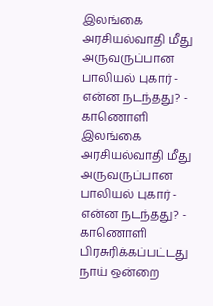இலங்கை அரசியல்வாதி மீது அருவருப்பான பாலியல் புகார் - என்ன நடந்தது? - காணொளி
இலங்கை அரசியல்வாதி மீது அருவருப்பான பாலியல் புகார் - என்ன நடந்தது? - காணொளி
பிரசுரிக்கப்பட்டது
நாய் ஒன்றை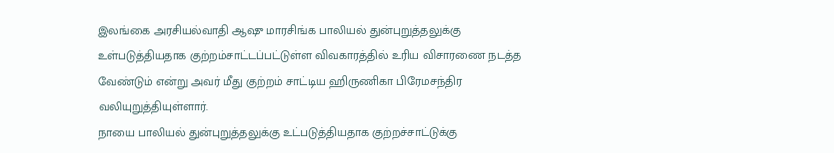இலங்கை அரசியல்வாதி ஆஷு மாரசிங்க பாலியல் துன்புறுத்தலுக்கு உள்படுத்தியதாக குற்றம்சாட்டப்பட்டுள்ள விவகாரத்தில் உரிய விசாரணை நடத்த வேண்டும் என்று அவர் மீது குற்றம் சாட்டிய ஹிருணிகா பிரேமசந்திர வலியுறுத்தியுள்ளார்.
நாயை பாலியல் துன்புறுத்தலுக்கு உட்படுத்தியதாக குற்றச்சாட்டுக்கு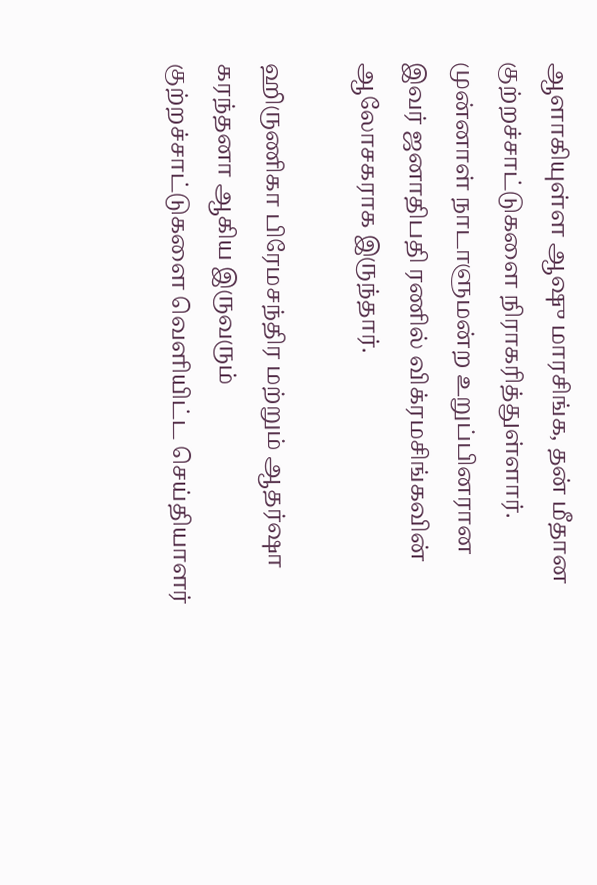ஆளாகியுள்ள ஆஷு மாரசிங்க, தன் மீதான குற்றச்சாட்டுகளை நிராகரித்துள்ளார்.
முன்னாள் நாடாளுமன்ற உறுப்பினரான இவர் ஜனாதிபதி ரணில் விக்ரமசிங்கவின் ஆலோசகராக இருந்தார்.

ஹிருணிகா பிரேமசந்திர மற்றும் ஆதர்ஷா கரந்தனா ஆகிய இருவரும் குற்றச்சாட்டுகளை வெளியிட்ட செய்தியாளர்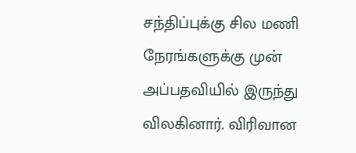சந்திப்புக்கு சில மணி நேரங்களுக்கு முன் அப்பதவியில் இருந்து விலகினார். விரிவான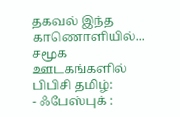தகவல் இந்த காணொளியில்...
சமூக ஊடகங்களில் பிபிசி தமிழ்:
- ஃபேஸ்புக் :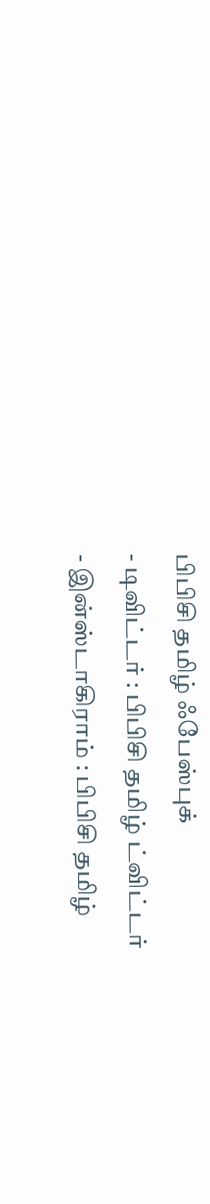பிபிசி தமிழ் ஃபேஸ்புக்
- டிவிட்டர் : பிபிசி தமிழ் ட்விட்டர்
- இன்ஸ்டாகிராம் : பிபிசி தமிழ்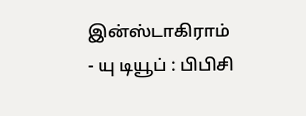இன்ஸ்டாகிராம்
- யு டியூப் : பிபிசி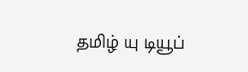தமிழ் யு டியூப்